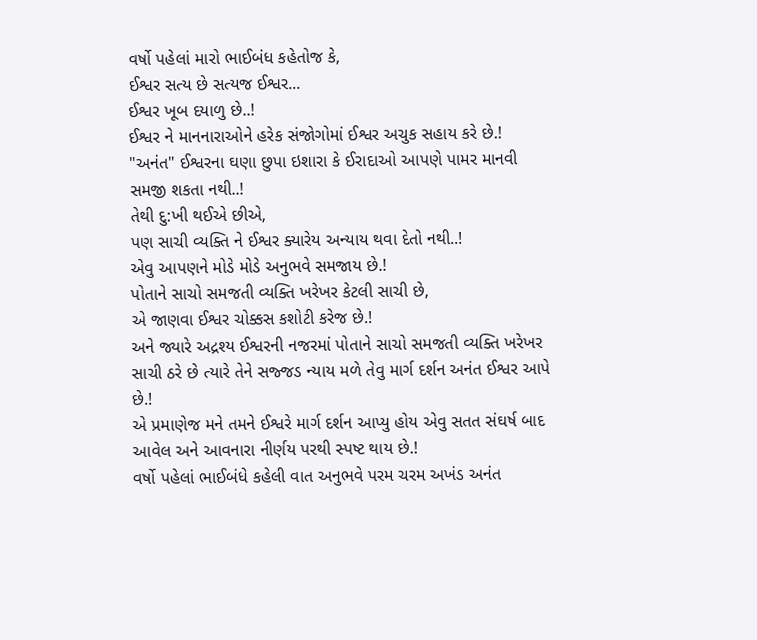વર્ષો પહેલાં મારો ભાઈબંધ કહેતોજ કે,
ઈશ્વર સત્ય છે સત્યજ ઈશ્વર...
ઈશ્વર ખૂબ દયાળુ છે..!
ઈશ્વર ને માનનારાઓને હરેક સંજોગોમાં ઈશ્વર અચુક સહાય કરે છે.!
"અનંત" ઈશ્વરના ઘણા છુપા ઇશારા કે ઈરાદાઓ આપણે પામર માનવી સમજી શકતા નથી..!
તેથી દુ:ખી થઈએ છીએ,
પણ સાચી વ્યક્તિ ને ઈશ્વર ક્યારેય અન્યાય થવા દેતો નથી..!
એવુ આપણને મોડે મોડે અનુભવે સમજાય છે.!
પોતાને સાચો સમજતી વ્યક્તિ ખરેખર કેટલી સાચી છે,
એ જાણવા ઈશ્વર ચોક્કસ કશોટી કરેજ છે.!
અને જ્યારે અદ્રશ્ય ઈશ્વરની નજરમાં પોતાને સાચો સમજતી વ્યક્તિ ખરેખર સાચી ઠરે છે ત્યારે તેને સજ્જડ ન્યાય મળે તેવુ માર્ગ દર્શન અનંત ઈશ્વર આપે છે.!
એ પ્રમાણેજ મને તમને ઈશ્વરે માર્ગ દર્શન આપ્યુ હોય એવુ સતત સંઘર્ષ બાદ આવેલ અને આવનારા નીર્ણય પરથી સ્પષ્ટ થાય છે.!
વર્ષો પહેલાં ભાઈબંધે કહેલી વાત અનુભવે પરમ ચરમ અખંડ અનંત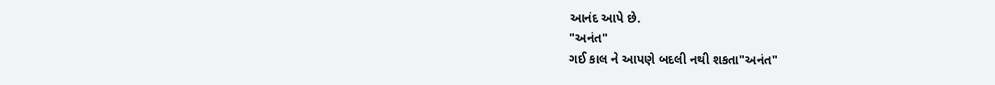આનંદ આપે છે.
"અનંત"
ગઈ કાલ ને આપણે બદલી નથી શકતા"અનંત"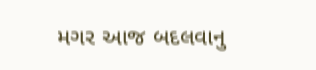મગર આજ બદલવાનુ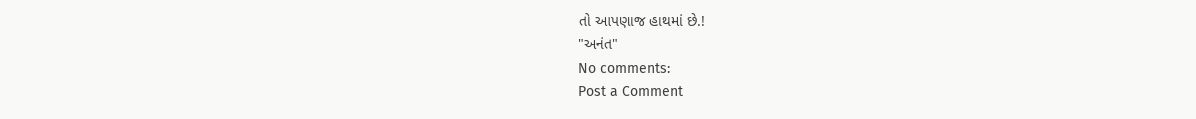તો આપણાજ હાથમાં છે.!
"અનંત"
No comments:
Post a Comment